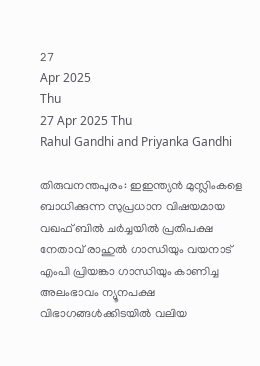27
Apr 2025
Thu
27 Apr 2025 Thu
Rahul Gandhi and Priyanka Gandhi

തിരുവനന്തപുരം: ഇഇന്ത്യന്‍ മുസ്ലിംകളെ ബാധിക്കുന്ന സുപ്രധാന വിഷയമായ വഖഫ് ബില്‍ ചര്‍ച്ചയില്‍ പ്രതിപക്ഷ നേതാവ് രാഹുല്‍ ഗാന്ധിയും വയനാട് എംപി പ്രിയങ്കാ ഗാന്ധിയും കാണിച്ച അലംഭാവം ന്യൂനപക്ഷ വിഭാഗങ്ങള്‍ക്കിടയില്‍ വലിയ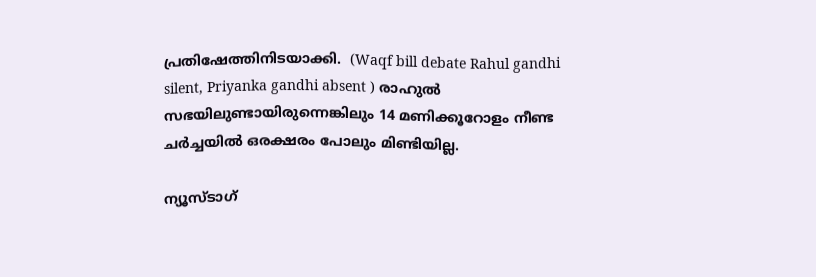പ്രതിഷേത്തിനിടയാക്കി.  (Waqf bill debate Rahul gandhi silent, Priyanka gandhi absent ) രാഹുല്‍ സഭയിലുണ്ടായിരുന്നെങ്കിലും 14 മണിക്കൂറോളം നീണ്ട ചര്‍ച്ചയില്‍ ഒരക്ഷരം പോലും മിണ്ടിയില്ല.

ന്യൂസ്ടാഗ്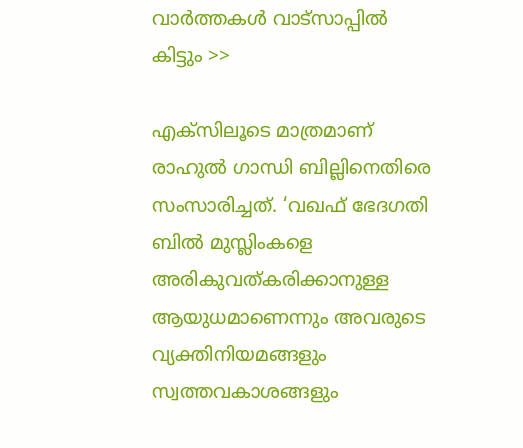വാര്‍ത്തകള്‍ വാട്‌സാപ്പില്‍ കിട്ടും >>

എക്സിലൂടെ മാത്രമാണ് രാഹുല്‍ ഗാന്ധി ബില്ലിനെതിരെ സംസാരിച്ചത്. ‘വഖഫ് ഭേദഗതി ബില്‍ മുസ്ലിംകളെ അരികുവത്കരിക്കാനുള്ള ആയുധമാണെന്നും അവരുടെ വ്യക്തിനിയമങ്ങളും സ്വത്തവകാശങ്ങളും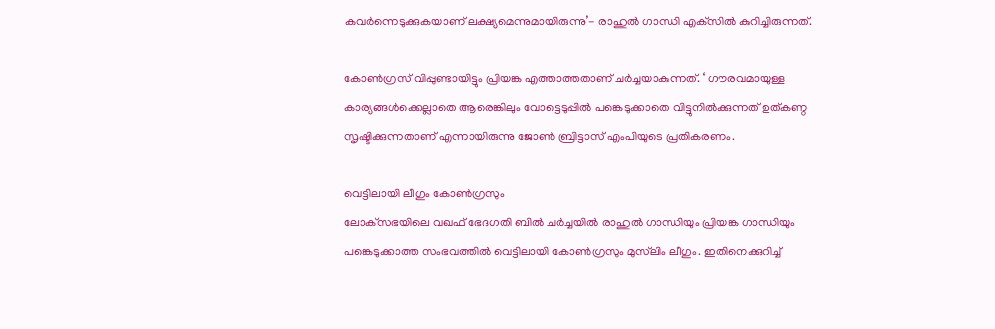കവര്‍ന്നെടുക്കുകയാണ് ലക്ഷ്യമെന്നുമായിരുന്നു’- രാഹുല്‍ ഗാന്ധി എക്‌സില്‍ കുറിച്ചിരുന്നത്.

കോണ്‍ഗ്രസ് വിപ്പുണ്ടായിട്ടും പ്രിയങ്ക എത്താത്തതാണ് ചര്‍ച്ചയാകുന്നത്. ‘ ഗൗരവമായുള്ള കാര്യങ്ങള്‍ക്കെല്ലാതെ ആരെങ്കിലും വോട്ടെടുപ്പില്‍ പങ്കെടുക്കാതെ വിട്ടുനില്‍ക്കുന്നത് ഉത്കണ്ഠ സൃഷ്ടിക്കുന്നതാണ് എന്നായിരുന്നു ജോണ്‍ ബ്രിട്ടാസ് എംപിയുടെ പ്രതികരണം.

വെട്ടിലായി ലീഗും കോണ്‍ഗ്രസും
ലോക്‌സഭയിലെ വഖഫ് ഭേദഗതി ബില്‍ ചര്‍ച്ചയില്‍ രാഹുല്‍ ഗാന്ധിയും പ്രിയങ്ക ഗാന്ധിയും പങ്കെടുക്കാത്ത സംഭവത്തില്‍ വെട്ടിലായി കോണ്‍ഗ്രസും മുസ്‌ലിം ലീഗും. ഇതിനെക്കുറിച്ച്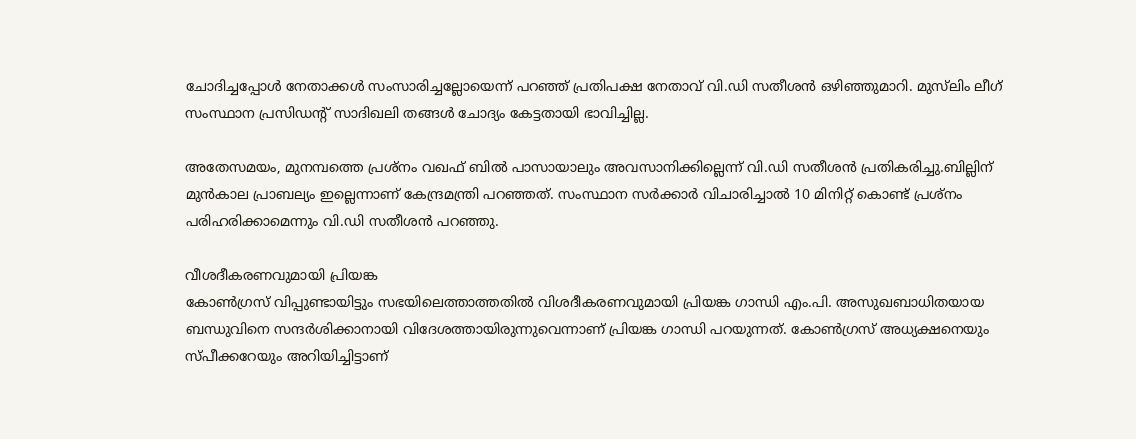ചോദിച്ചപ്പോള്‍ നേതാക്കള്‍ സംസാരിച്ചല്ലോയെന്ന് പറഞ്ഞ് പ്രതിപക്ഷ നേതാവ് വി.ഡി സതീശന്‍ ഒഴിഞ്ഞുമാറി. മുസ്‌ലിം ലീഗ് സംസ്ഥാന പ്രസിഡന്റ് സാദിഖലി തങ്ങള്‍ ചോദ്യം കേട്ടതായി ഭാവിച്ചില്ല.

അതേസമയം, മുനമ്പത്തെ പ്രശ്‌നം വഖഫ് ബില്‍ പാസായാലും അവസാനിക്കില്ലെന്ന് വി.ഡി സതീശന്‍ പ്രതികരിച്ചു.ബില്ലിന് മുന്‍കാല പ്രാബല്യം ഇല്ലെന്നാണ് കേന്ദ്രമന്ത്രി പറഞ്ഞത്. സംസ്ഥാന സര്‍ക്കാര്‍ വിചാരിച്ചാല്‍ 10 മിനിറ്റ് കൊണ്ട് പ്രശ്‌നം പരിഹരിക്കാമെന്നും വി.ഡി സതീശന്‍ പറഞ്ഞു.

വീശദീകരണവുമായി പ്രിയങ്ക
കോണ്‍ഗ്രസ് വിപ്പുണ്ടായിട്ടും സഭയിലെത്താത്തതില്‍ വിശദീകരണവുമായി പ്രിയങ്ക ഗാന്ധി എം.പി. അസുഖബാധിതയായ ബന്ധുവിനെ സന്ദര്‍ശിക്കാനായി വിദേശത്തായിരുന്നുവെന്നാണ് പ്രിയങ്ക ഗാന്ധി പറയുന്നത്. കോണ്‍ഗ്രസ് അധ്യക്ഷനെയും സ്പീക്കറേയും അറിയിച്ചിട്ടാണ്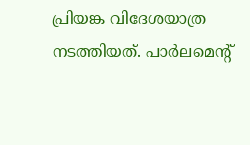പ്രിയങ്ക വിദേശയാത്ര നടത്തിയത്. പാര്‍ലമെന്റ്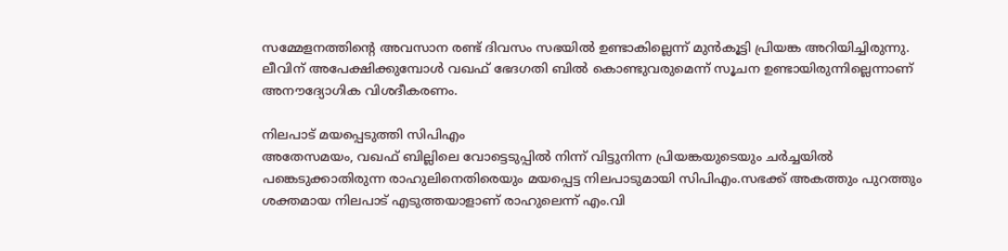സമ്മേളനത്തിന്റെ അവസാന രണ്ട് ദിവസം സഭയില്‍ ഉണ്ടാകില്ലെന്ന് മുന്‍കൂട്ടി പ്രിയങ്ക അറിയിച്ചിരുന്നു. ലീവിന് അപേക്ഷിക്കുമ്പോള്‍ വഖഫ് ഭേദഗതി ബില്‍ കൊണ്ടുവരുമെന്ന് സൂചന ഉണ്ടായിരുന്നില്ലെന്നാണ് അനൗദ്യോഗിക വിശദീകരണം.

നിലപാട് മയപ്പെടുത്തി സിപിഎം
അതേസമയം, വഖഫ് ബില്ലിലെ വോട്ടെടുപ്പില്‍ നിന്ന് വിട്ടുനിന്ന പ്രിയങ്കയുടെയും ചര്‍ച്ചയില്‍ പങ്കെടുക്കാതിരുന്ന രാഹുലിനെതിരെയും മയപ്പെട്ട നിലപാടുമായി സിപിഎം.സഭക്ക് അകത്തും പുറത്തും ശക്തമായ നിലപാട് എടുത്തയാളാണ് രാഹുലെന്ന് എം.വി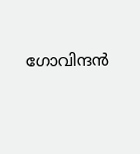ഗോവിന്ദന്‍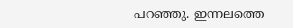പറഞ്ഞു. ഇന്നലത്തെ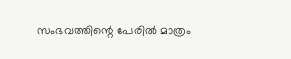സംഭവത്തിന്റെ പേരില്‍ മാത്രം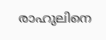രാഹുലിനെ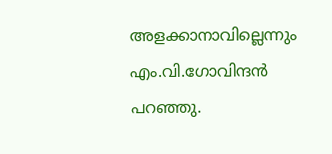അളക്കാനാവില്ലെന്നും എം.വി.ഗോവിന്ദന്‍ പറഞ്ഞു.